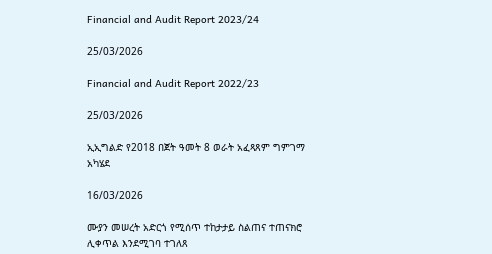Financial and Audit Report 2023/24

25/03/2026

Financial and Audit Report 2022/23

25/03/2026

ኢኢግልድ የ2018 በጀት ዓመት 8 ወራት አፈጻጸም ግምገማ አካሄደ

16/03/2026

ሙያን መሠረት አድርጎ የሚሰጥ ተከታታይ ስልጠና ተጠናክሮ ሊቀጥል እንደሚገባ ተገለጸ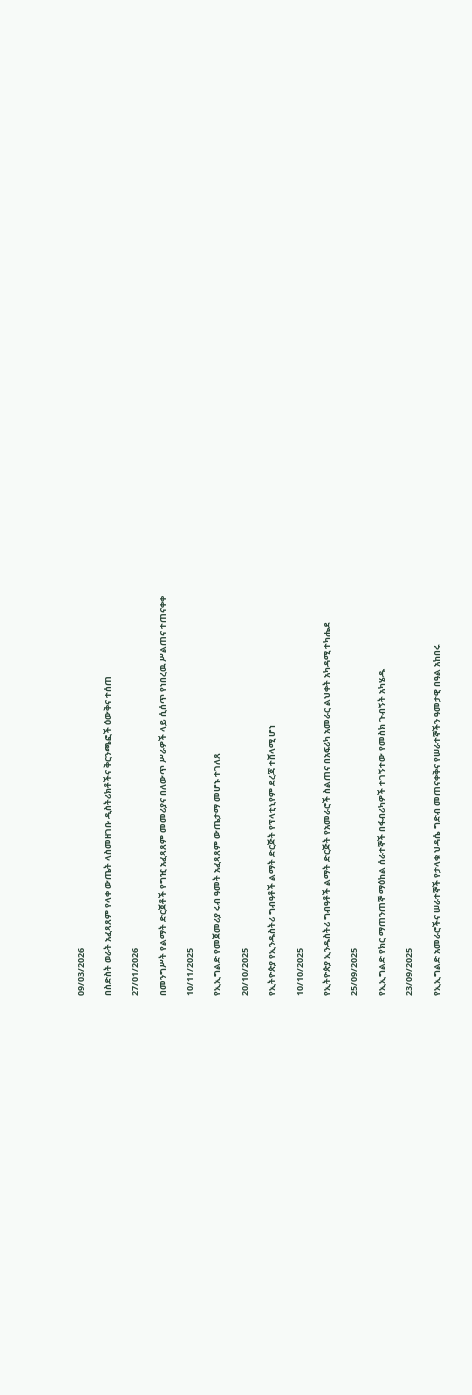09/03/2026

በስድስት ወራት አፈጻጸም የላቀ ውጤት ላስመዘገቡ ዲስትሪክቶችና ቅርንጫፎች ዕውቅና ተሰጠ

27/01/2026

በመንግሥት የልማት ድርጀቶች የግዢ አፈጻጸም መመሪያና በለውጥ ሥራዎች ላይ ሲሰጥ የነበረዉ ሥልጠና ተጠናቀቀ

10/11/2025

የኢኢግልድ የመጀመሪያ ሩብ ዓመት አፈጻጸም ውጤታማ መሆኑ ተገለጸ

20/10/2025

የኢትዮጵያ የኢንዱስትሪ ግብዓቶች ልማት ድርጅት የፕላቲኒየም ደረጃ ተሸላሚ ሆነ

10/10/2025

የኢትዮጵያ ኢንዱስትሪ ግብዓቶች ልማት ድርጅት የአመራሮች ስልጠና በአፍሪካ አመራር ልህቀት አካዳሚ ተካሔደ

25/09/2025

የኢኢግልድ የክር ማጠንጠኞ ማዕከል ሰራተኞች በፋብሪካዎች ተገኝተው የመስክ ጉብኝት አካሄዱ

23/09/2025

የኢኢግልድ አመራሮችና ሠራተኞች የታላቁ ህዳሴ ግድብ መጠናቀቅና የሠራተኞችን ዓመታዊ በዓል አከበሩ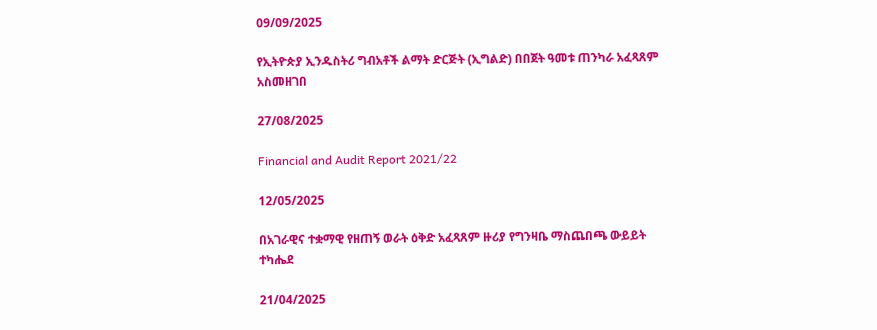09/09/2025

የኢትዮጵያ ኢንዱስትሪ ግብአቶች ልማት ድርጅት (ኢግልድ) በበጀት ዓመቱ ጠንካራ አፈጻጸም አስመዘገበ

27/08/2025

Financial and Audit Report 2021/22

12/05/2025

በአገራዊና ተቋማዊ የዘጠኝ ወራት ዕቅድ አፈጻጸም ዙሪያ የግንዛቤ ማስጨበጫ ውይይት ተካሔደ

21/04/2025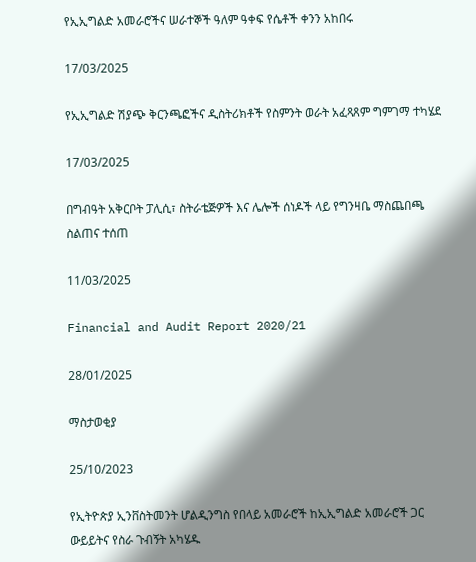የኢኢግልድ አመራሮችና ሠራተኞች ዓለም ዓቀፍ የሴቶች ቀንን አከበሩ

17/03/2025

የኢኢግልድ ሽያጭ ቅርንጫፎችና ዲስትሪክቶች የስምንት ወራት አፈጻጸም ግምገማ ተካሄደ

17/03/2025

በግብዓት አቅርቦት ፓሊሲ፣ ስትራቴጅዎች እና ሌሎች ሰነዶች ላይ የግንዛቤ ማስጨበጫ ስልጠና ተሰጠ

11/03/2025

Financial and Audit Report 2020/21

28/01/2025

ማስታወቂያ

25/10/2023

የኢትዮጵያ ኢንቨስትመንት ሆልዲንግስ የበላይ አመራሮች ከኢኢግልድ አመራሮች ጋር ውይይትና የስራ ጉብኝት አካሄዱ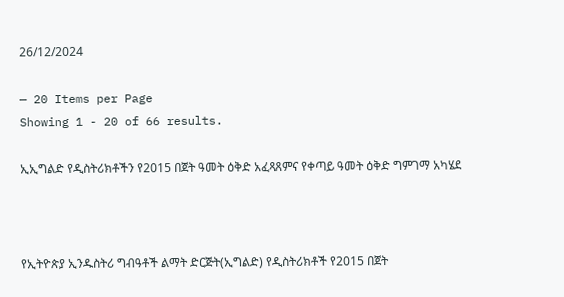26/12/2024

— 20 Items per Page
Showing 1 - 20 of 66 results.

ኢኢግልድ የዲስትሪክቶችን የ2015 በጀት ዓመት ዕቅድ አፈጻጸምና የቀጣይ ዓመት ዕቅድ ግምገማ አካሄደ



የኢትዮጵያ ኢንዱስትሪ ግብዓቶች ልማት ድርጅት(ኢግልድ) የዲስትሪክቶች የ2015 በጀት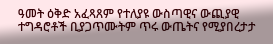ዓመት ዕቅድ አፈጻጸም የተለያዩ ውስጣዊና ውጪያዊ ተግዳሮቶች ቢያጋጥሙትም ጥሩ ውጤትና የሚያበረታታ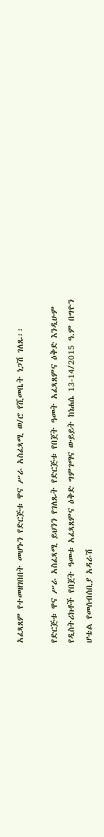አፈጻጸም የተመዘገበበት መሆኑን የድርጅቱ ዋና ሥራ አስፈጻሚ ወ/ሮ የሺመቤት ነጋሽ ገለጹ፡፡

የድርጅቱ ዋና ሥራ አስፈጻሚ ይህንን የገለጹት የድርጅቱ የበጀት ዓመት አፈጻጸምና ዕቅድ እንዲሁም የዲስትሪክቶች የበጀት ዓመቱ አፈጻጸምና ዕቅድ ግምገማና ውይይት ከነሐሴ 13-14/2015 ዓ.ም በግዮን ሆቴል የመሰብሰቢያ አዳራሽ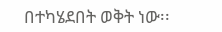በተካሄደበት ወቅት ነው፡፡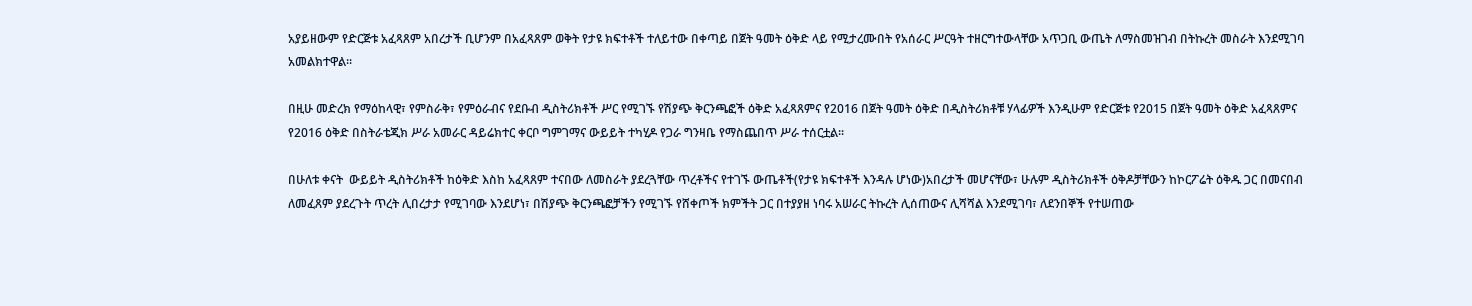አያይዘውም የድርጅቱ አፈጻጸም አበረታች ቢሆንም በአፈጻጸም ወቅት የታዩ ክፍተቶች ተለይተው በቀጣይ በጀት ዓመት ዕቅድ ላይ የሚታረሙበት የአሰራር ሥርዓት ተዘርግተውላቸው አጥጋቢ ውጤት ለማስመዝገብ በትኩረት መስራት እንደሚገባ አመልክተዋል፡፡

በዚሁ መድረክ የማዕከላዊ፣ የምስራቅ፣ የምዕራብና የደቡብ ዲስትሪክቶች ሥር የሚገኙ የሽያጭ ቅርንጫፎች ዕቅድ አፈጻጸምና የ2016 በጀት ዓመት ዕቅድ በዲስትሪክቶቹ ሃላፊዎች እንዲሁም የድርጅቱ የ2015 በጀት ዓመት ዕቅድ አፈጻጸምና የ2016 ዕቅድ በስትራቴጂክ ሥራ አመራር ዳይሬክተር ቀርቦ ግምገማና ውይይት ተካሂዶ የጋራ ግንዛቤ የማስጨበጥ ሥራ ተሰርቷል፡፡

በሁለቱ ቀናት  ውይይት ዲስትሪክቶች ከዕቅድ እስከ አፈጻጸም ተናበው ለመስራት ያደረጓቸው ጥረቶችና የተገኙ ውጤቶች(የታዩ ክፍተቶች እንዳሉ ሆነው)አበረታች መሆናቸው፣ ሁሉም ዲስትሪክቶች ዕቅዶቻቸውን ከኮርፖሬት ዕቅዱ ጋር በመናበብ ለመፈጸም ያደረጉት ጥረት ሊበረታታ የሚገባው እንደሆነ፣ በሽያጭ ቅርንጫፎቻችን የሚገኙ የሸቀጦች ክምችት ጋር በተያያዘ ነባሩ አሠራር ትኩረት ሊሰጠውና ሊሻሻል እንደሚገባ፣ ለደንበኞች የተሠጠው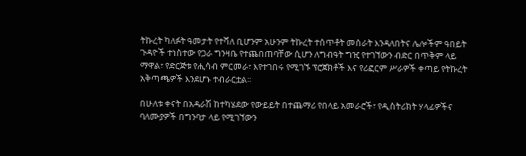ትኩረት ካለፉት ዓመታት የተሻለ ቢሆንም አሁንም ትኩረት ተሰጥቶት መሰራት እንዳለበትና ሌሎችም ዓበይት ጉዳዮች ተነስተው የጋራ ግንዛቤ የተጨበጠባቸው ሲሆን ለግብዓት ግዢ የተገኘውን ብድር በጥቅም ላይ ማዋል፣ የድርጅቱ የሒሳብ ምርመራ፣ እየተገበሩ የሚገኙ ፕሮጀክቶች እና የሪፎርም ሥራዎች ቀጣይ የትኩረት አቅጣጫዎች እንደሆኑ ተብራርቷል፡፡

በሁለቱ ቀናት በአዳራሽ ከተካሄደው የውይይት በተጨማሪ የበላይ አመራሮች፣ የዲስትሪክት ሃላፊዎችና ባለሙያዎች በግንባታ ላይ የሚገኘውን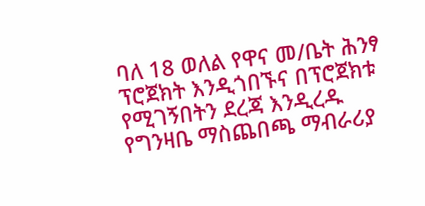ባለ 18 ወለል የዋና መ/ቤት ሕንፃ ፕሮጀክት እንዲጎበኙና በፕሮጀክቱ የሚገኝበትን ደረጃ እንዲረዱ የግንዛቤ ማስጨበጫ ማብራሪያ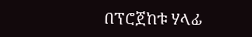በፕሮጀከቱ ሃላፊ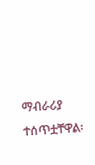ማብራሪያ ተሰጥቷቸዋል፡